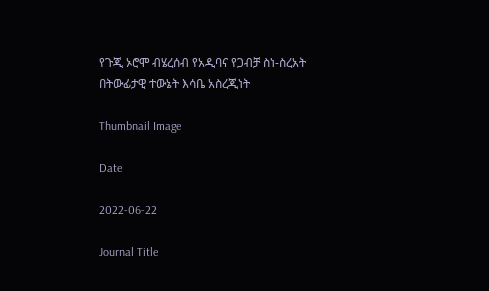የጉጂ ኦሮሞ ብሄረሰብ የአዲባና የጋብቻ ስነ-ስረአት በትውፊታዊ ተውኔት እሳቤ አስረጂነት

Thumbnail Image

Date

2022-06-22

Journal Title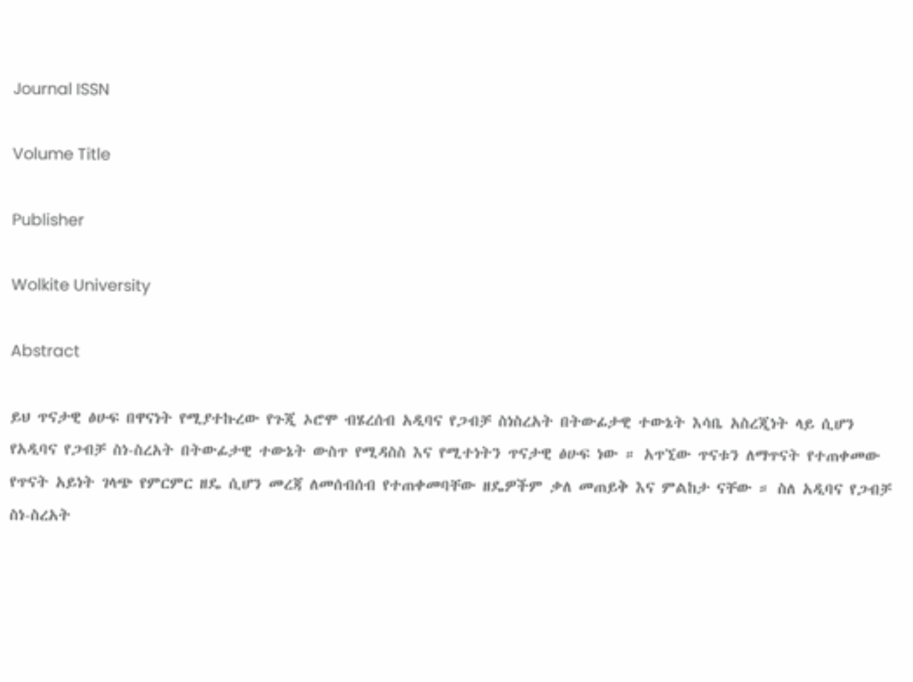Journal ISSN

Volume Title

Publisher

Wolkite University

Abstract

ይህ ጥናታዊ ፅሁፍ በዋናነት የሚያተኩረው የጉጂ ኦሮሞ ብሄረሰብ አዲባና የጋብቻ ስነስረአት በትውፊታዊ ተውኔት እሳቤ አስረጂነት ላይ ሲሆን የአዲባና የጋብቻ ስነ-ስረአት በትውፊታዊ ተውኔት ውስጥ የሚዳስስ እና የሚተነትን ጥናታዊ ፅሁፍ ነው ። አጥኚው ጥናቱን ለማጥናት የተጠቀመው የጥናት አይነት ገላጭ የምርምር ዘዴ ሲሆን መረጃ ለመሰብሰብ የተጠቀመባቸው ዘዴዎችም ቃለ መጠይቅ እና ምልከታ ናቸው ። ስለ አዲባና የጋብቻ ስነ-ስረአት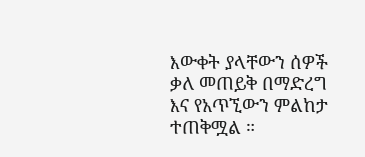እውቀት ያላቸውን ሰዎች ቃለ መጠይቅ በማድረግ እና የአጥኚውን ምልከታ ተጠቅሟል ።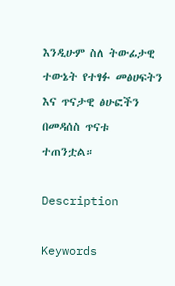እንዲሁም ስለ ትውፊታዊ ተውኔት የተፃፉ መፅሀፍትን እና ጥናታዊ ፅሁፎችን በመዳሰስ ጥናቱ ተጠንቷል።

Description

Keywords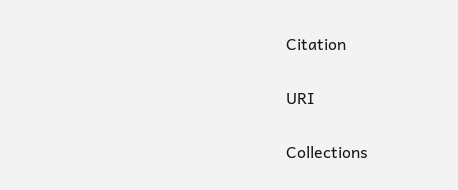Citation

URI

Collections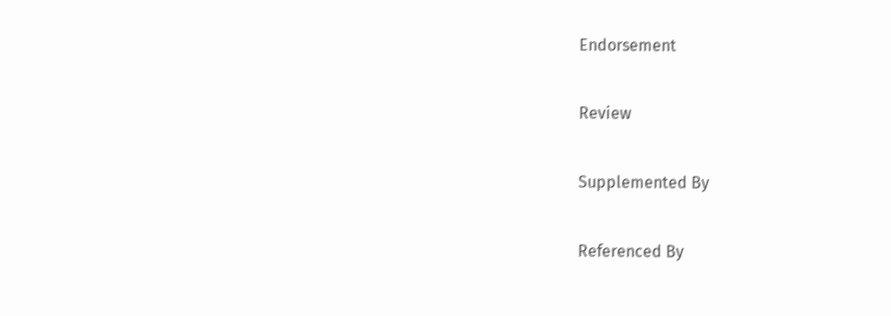Endorsement

Review

Supplemented By

Referenced By